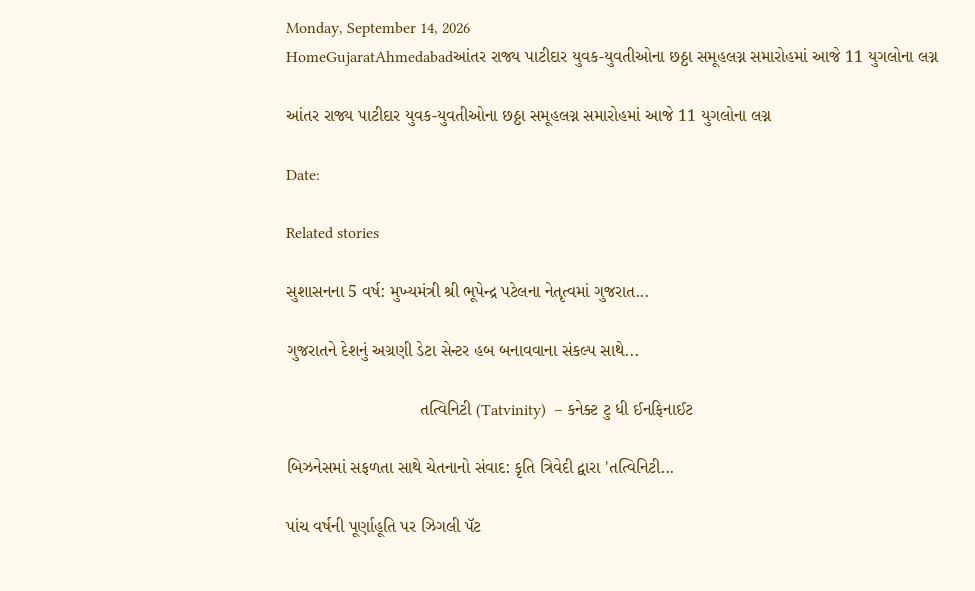Monday, September 14, 2026
HomeGujaratAhmedabadઆંતર રાજ્ય પાટીદાર યુવક-યુવતીઓના છઠ્ઠા સમૂહલગ્ન સમારોહમાં આજે 11 યુગલોના લગ્ન

આંતર રાજ્ય પાટીદાર યુવક-યુવતીઓના છઠ્ઠા સમૂહલગ્ન સમારોહમાં આજે 11 યુગલોના લગ્ન

Date:

Related stories

સુશાસનના 5 વર્ષ: મુખ્યમંત્રી શ્રી ભૂપેન્દ્ર પટેલના નેતૃત્વમાં ગુજરાત...

ગુજરાતને દેશનું અગ્રણી ડેટા સેન્ટર હબ બનાવવાના સંકલ્પ સાથે...

                            તત્વિનિટી (Tatvinity)  – કનેક્ટ ટુ ધી ઈનફિનાઈટ

બિઝનેસમાં સફળતા સાથે ચેતનાનો સંવાદ: કૃતિ ત્રિવેદી દ્વારા 'તત્વિનિટી...

પાંચ વર્ષની પૂર્ણાહૂતિ પર ઝિગલી પૅટ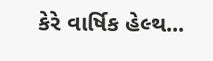કેરે વાર્ષિક હેલ્થ...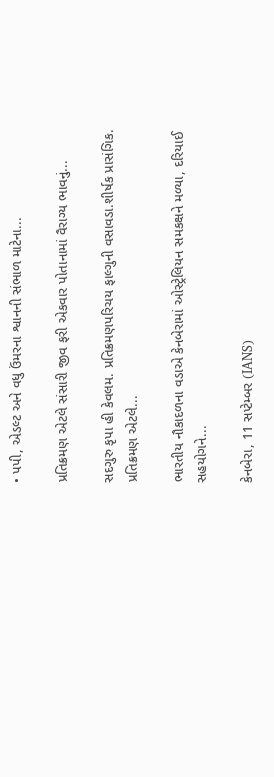• પપી, એડલ્ટ અને વધુ ઉંમરના શ્વાનની સંભાળ માટેના...

પ્રતિક્રમણ એટલે સંસારી જીવ ફરી એકવાર પોતાનામાં વૈરાગ્ય ભાવનું...

સદગુરુ કૃપા હી કેવલમ. પ્રતિક્રમણપરિચય ફાલ્ગુની વસાવડા.શીર્ષક પ્રાસંગિક. પ્રતિક્રમણ એટલે...

ભારતીય નૌકાદળના વડાએ કેનબેરામાં ઓસ્ટ્રેલિયન સમકક્ષને મળ્યા, દરિયાઈ સહયોગને...

કેનબેરા, 11 સપ્ટેમ્બર (IANS)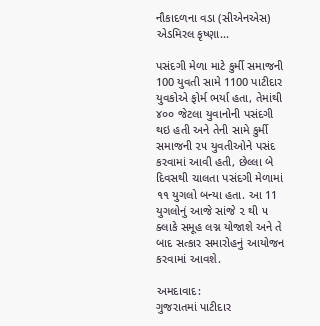નૌકાદળના વડા (સીએનએસ) એડમિરલ કૃષ્ણા...

પસંદગી મેળા માટે કુર્મી સમાજની 100 યુવતી સામે 1100 પાટીદાર યુવકોએ ફોર્મ ભર્યા હતા, તેમાંથી ૪૦૦ જેટલા યુવાનોની પસંદગી થઇ હતી અને તેની સામે કુર્મી સમાજની ૨૫ યુવતીઓને પસંદ કરવામાં આવી હતી, છેલ્લા બે દિવસથી ચાલતા પસંદગી મેળામાં ૧૧ યુગલો બન્યા હતા. આ 11 યુગલોનું આજે સાંજે ૨ થી ૫ ક્લાકે સમૂહ લગ્ન યોજાશે અને તે બાદ સત્કાર સમારોહનું આયોજન કરવામાં આવશે.

અમદાવાદ:
ગુજરાતમાં પાટીદાર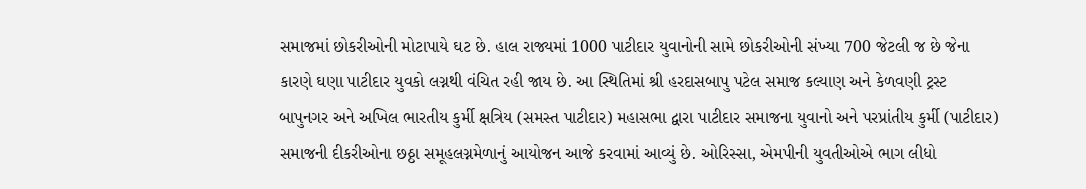સમાજમાં છોકરીઓની મોટાપાયે ઘટ છે. હાલ રાજ્યમાં 1000 પાટીદાર યુવાનોની સામે છોકરીઓની સંખ્યા 700 જેટલી જ છે જેના કારણે ઘણા પાટીદાર યુવકો લગ્નથી વંચિત રહી જાય છે. આ સ્થિતિમાં શ્રી હરદાસબાપુ પટેલ સમાજ કલ્યાણ અને કેળવણી ટ્રસ્ટ બાપુનગર અને અખિલ ભારતીય કુર્મી ક્ષત્રિય (સમસ્ત પાટીદાર) મહાસભા દ્વારા પાટીદાર સમાજના યુવાનો અને પરપ્રાંતીય કુર્મી (પાટીદાર) સમાજની દીકરીઓના છઠ્ઠા સમૂહલગ્નમેળાનું આયોજન આજે કરવામાં આવ્યું છે. ઓરિસ્સા, એમપીની યુવતીઓએ ભાગ લીધો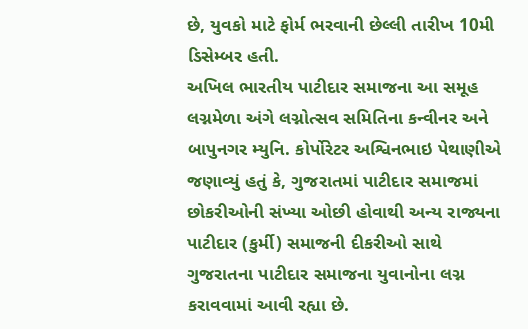છે, યુવકો માટે ફોર્મ ભરવાની છેલ્લી તારીખ 10મી ડિસેમ્બર હતી.
અખિલ ભારતીય પાટીદાર સમાજના આ સમૂહ લગ્નમેળા અંગે લગ્નોત્સવ સમિતિના કન્વીનર અને બાપુનગર મ્યુનિ. કોર્પોરેટર અશ્વિનભાઇ પેથાણીએ જણાવ્યું હતું કે, ગુજરાતમાં પાટીદાર સમાજમાં છોકરીઓની સંખ્યા ઓછી હોવાથી અન્ય રાજ્યના પાટીદાર (કુર્મી) સમાજની દીકરીઓ સાથે ગુજરાતના પાટીદાર સમાજના યુવાનોના લગ્ન કરાવવામાં આવી રહ્યા છે.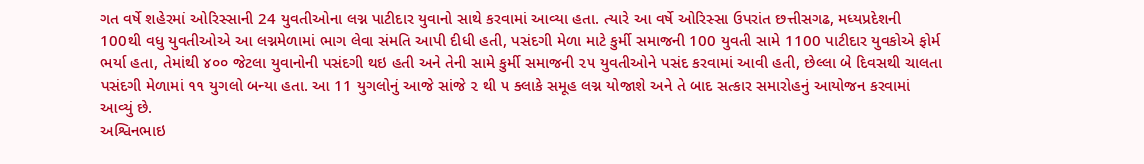ગત વર્ષે શહેરમાં ઓરિસ્સાની 24 યુવતીઓના લગ્ન પાટીદાર યુવાનો સાથે કરવામાં આવ્યા હતા. ત્યારે આ વર્ષે ઓરિસ્સા ઉપરાંત છત્તીસગઢ, મધ્યપ્રદેશની 100થી વધુ યુવતીઓએ આ લગ્નમેળામાં ભાગ લેવા સંમતિ આપી દીધી હતી, પસંદગી મેળા માટે કુર્મી સમાજની 100 યુવતી સામે 1100 પાટીદાર યુવકોએ ફોર્મ ભર્યા હતા, તેમાંથી ૪૦૦ જેટલા યુવાનોની પસંદગી થઇ હતી અને તેની સામે કુર્મી સમાજની ૨૫ યુવતીઓને પસંદ કરવામાં આવી હતી, છેલ્લા બે દિવસથી ચાલતા પસંદગી મેળામાં ૧૧ યુગલો બન્યા હતા. આ 11 યુગલોનું આજે સાંજે ૨ થી ૫ ક્લાકે સમૂહ લગ્ન યોજાશે અને તે બાદ સત્કાર સમારોહનું આયોજન કરવામાં આવ્યું છે.
અશ્વિનભાઇ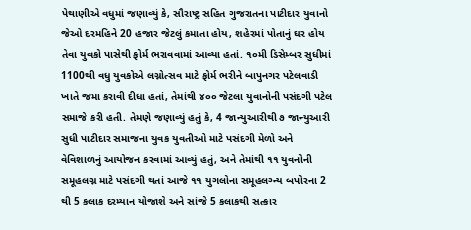પેથાણીએ વધુમાં જણાવ્યું કે, સૌરાષ્ટ્ર સહિત ગુજરાતના પાટીદાર યુવાનો જેઓ દરમહિને 20 હજાર જેટલું કમાતા હોય, શહેરમાં પોતાનું ઘર હોય તેવા યુવકો પાસેથી ફોર્મ ભરાવવામાં આવ્યા હતાં. ૧૦મી ડિસેમ્બર સુધીમાં 1100થી વધુ યુવકોએ લગ્નોત્સવ માટે ફોર્મ ભરીને બાપુનગર પટેલવાડી ખાતે જમા કરાવી દીધા હતાં, તેમાંથી ૪૦૦ જેટલા યુવાનોની પસંદગી પટેલ સમાજે કરી હતી. તેમણે જણાવ્યું હતું કે, 4 જાન્યુઆરીથી ૭ જાન્યુઆરી સુધી પાટીદાર સમાજના યુવક યુવતીઓ માટે પસંદગી મેળો અને વેવિશાળનું આયોજન કરવામાં આવ્યું હતું, અને તેમાંથી ૧૧ યુવનોની સમૂહલગ્ન માટે પસંદગી થતાં આજે ૧૧ યુગલોના સમૂહલગ્ન્ય બપોરના 2 થી 5 કલાક દરમ્યાન યોજાશે અને સાંજે 5 કલાકથી સત્કાર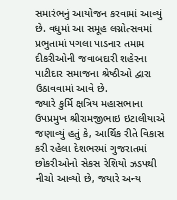સમારંભનું આયોજન કરવામાં આવ્યું છે. વધુમાં આ સમૂહ લગ્નોત્સવમાં પ્રભુતામાં પગલા પાડનાર તમામ દીકરીઓની જવાબદારી શહેરના પાટીદાર સમાજના શ્રેષ્ઠીઓ દ્વારા ઉઠાવવામાં આવે છે.
જ્યારે કુર્મિ ક્ષત્રિય મહાસભાના ઉપપ્રમુખ શ્રીરામજીભાઇ ઇટાલીયાએ જણાવ્યું હતું કે, આર્થિક રીતે વિકાસ કરી રહેલા દેશભરમાં ગુજરાતમાં છોકરીઓનો સેકસ રેશિયો ઝડપથી નીચો આવ્યો છે, જયારે અન્ય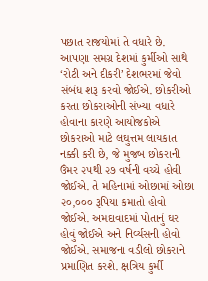પછાત રાજયોમાં તે વધારે છે. આપણા સમગ્ર દેશમાં કુર્મીઓ સાથે ‘રોટી અને દીકરી’ દેશભરમાં જેવો સંબંધ શરૂ કરવો જોઈએ. છોકરીઓ કરતા છોકરાઓની સંખ્યા વધારે હોવાના કારણે આયોજકોએ છોકરાઓ માટે લઘુત્તમ લાયકાત નક્કી કરી છે, જે મુજબ છોકરાની ઉંમર ૨૫થી ૨૭ વર્ષની વચ્ચે હોવી જોઈએ. તે મહિનામાં ઓછામાં ઓછા ૨૦,૦૦૦ રૂપિયા કમાતો હોવો જોઈએ. અમદાવાદમાં પોતાનું ઘર હોવું જોઈએ અને નિર્વ્યસની હોવો જોઈએ. સમાજના વડીલો છોકરાને પ્રમાણિત કરશે. ક્ષત્રિય કુર્મી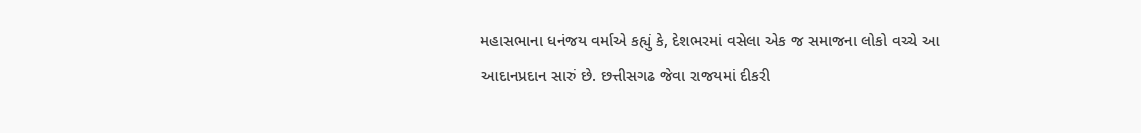મહાસભાના ધનંજય વર્માએ કહ્યું કે, દેશભરમાં વસેલા એક જ સમાજના લોકો વચ્ચે આ આદાનપ્રદાન સારું છે. છત્તીસગઢ જેવા રાજયમાં દીકરી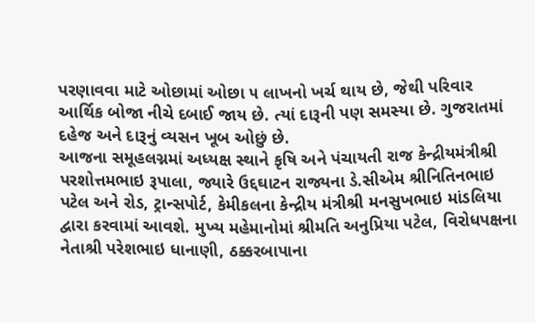પરણાવવા માટે ઓછામાં ઓછા ૫ લાખનો ખર્ચ થાય છે, જેથી પરિવાર આર્થિક બોજા નીચે દબાઈ જાય છે. ત્યાં દારૂની પણ સમસ્યા છે. ગુજરાતમાં દહેજ અને દારૂનું વ્યસન ખૂબ ઓછું છે.
આજના સમૂહલગ્નમાં અધ્યક્ષ સ્થાને કૃષિ અને પંચાયતી રાજ કેન્દ્રીયમંત્રીશ્રી પરશોત્તમભાઇ રૂપાલા, જ્યારે ઉદ્દઘાટન રાજ્યના ડે.સીએમ શ્રીનિતિનભાઇ પટેલ અને રોડ, ટ્રાન્સપોર્ટ, કેમીકલના કેન્દ્રીય મંત્રીશ્રી મનસુખભાઇ માંડલિયા દ્વારા કરવામાં આવશે. મુખ્ય મહેમાનોમાં શ્રીમતિ અનુપ્રિયા પટેલ, વિરોધપક્ષના નેતાશ્રી પરેશભાઇ ધાનાણી, ઠક્કરબાપાના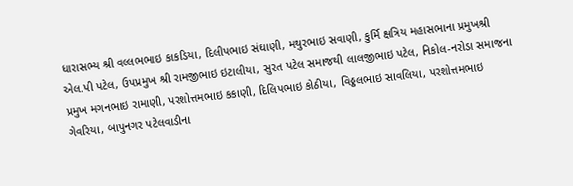ધારાસભ્ય શ્રી વલ્લભભાઇ કાકડિયા, દિલીપભાઇ સંઘાણી, મથુરભાઇ સવાણી, કુર્મિ ક્ષત્રિય મહાસભાના પ્રમુખશ્રી એલ.પી પટેલ, ઉપપ્રમુખ શ્રી રામજીભાઇ ઇટાલીયા, સુરત પટેલ સમાજથી લાલજીભાઇ પટેલ, નિકોલ-નરોડા સમાજના પ્રમુખ મગનભાઇ રામાણી, પરશોત્તમભાઇ કકાણી, દિલિપભાઇ કોઠીયા, વિઠ્ઠલભાઇ સાવલિયા, પરશોત્તમભાઇ ગેવરિયા, બાપુનગર પટેલવાડીના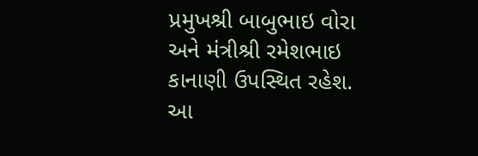પ્રમુખશ્રી બાબુભાઇ વોરા અને મંત્રીશ્રી રમેશભાઇ કાનાણી ઉપસ્થિત રહેશ. આ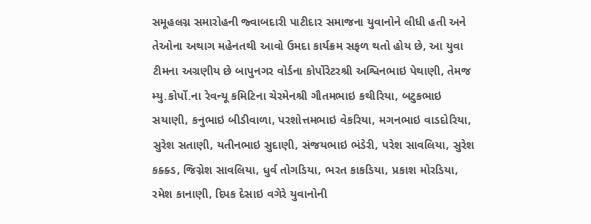સમૂહલગ્ન સમારોહની જ્વાબદારી પાટીદાર સમાજના યુવાનોને લીધી હતી અને તેઓના અથાગ મહેનતથી આવો ઉમદા કાર્યક્રમ સફળ થતો હોય છે, આ યુવા ટીમના અગ્રણીય છે બાપુનગર વોર્ડના કોર્પોરેટરશ્રી અશ્વિનભાઇ પેથાણી, તેમજ મ્યુ.કોર્પો.ના રેવન્યૂ કમિટિના ચેરમેનશ્રી ગૌતમભાઇ કથીરિયા, બટુકભાઇ સયાણી, કનુભાઇ બીડીવાળા, પરશોત્તમભાઇ વેકરિયા, મગનભાઇ વાડદોરિયા, સુરેશ સતાણી, યતીનભાઇ સુદાણી, સંજયભાઇ ભંડેરી, પરેશ સાવલિયા, સુરેશ કક્ક્ડ, જિગ્નેશ સાવલિયા, ધુર્વ તોગડિયા, ભરત કાકડિયા, પ્રકાશ મોરડિયા, રમેશ કાનાણી, દિપક દેસાઇ વગેરે યુવાનોની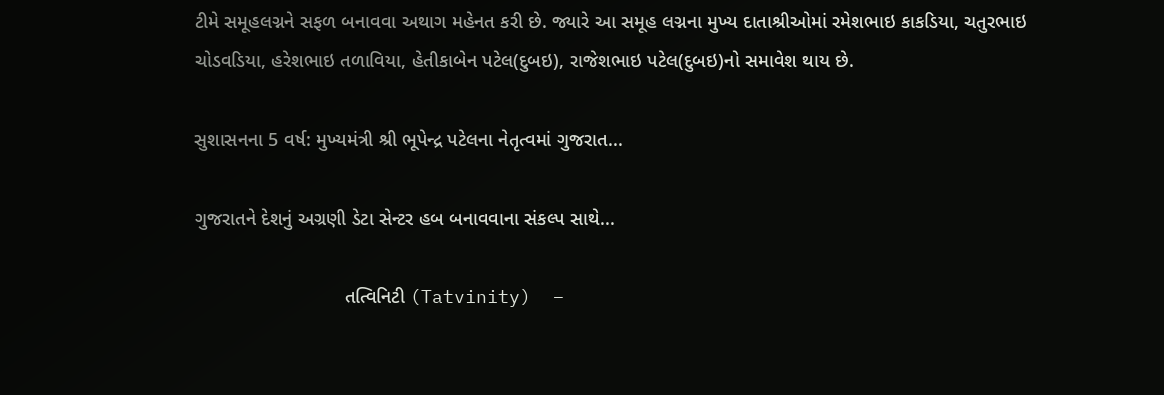ટીમે સમૂહલગ્નને સફળ બનાવવા અથાગ મહેનત કરી છે. જ્યારે આ સમૂહ લગ્નના મુખ્ય દાતાશ્રીઓમાં રમેશભાઇ કાકડિયા, ચતુરભાઇ ચોડવડિયા, હરેશભાઇ તળાવિયા, હેતીકાબેન પટેલ(દુબઇ), રાજેશભાઇ પટેલ(દુબઇ)નો સમાવેશ થાય છે.

સુશાસનના 5 વર્ષ: મુખ્યમંત્રી શ્રી ભૂપેન્દ્ર પટેલના નેતૃત્વમાં ગુજરાત...

ગુજરાતને દેશનું અગ્રણી ડેટા સેન્ટર હબ બનાવવાના સંકલ્પ સાથે...

                            તત્વિનિટી (Tatvinity)  –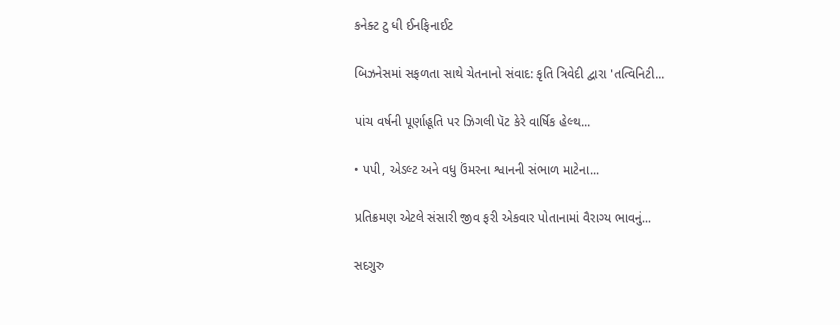કનેક્ટ ટુ ધી ઈનફિનાઈટ

બિઝનેસમાં સફળતા સાથે ચેતનાનો સંવાદ: કૃતિ ત્રિવેદી દ્વારા 'તત્વિનિટી...

પાંચ વર્ષની પૂર્ણાહૂતિ પર ઝિગલી પૅટ કેરે વાર્ષિક હેલ્થ...

• પપી, એડલ્ટ અને વધુ ઉંમરના શ્વાનની સંભાળ માટેના...

પ્રતિક્રમણ એટલે સંસારી જીવ ફરી એકવાર પોતાનામાં વૈરાગ્ય ભાવનું...

સદગુરુ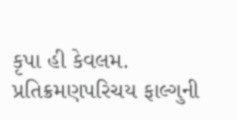કૃપા હી કેવલમ. પ્રતિક્રમણપરિચય ફાલ્ગુની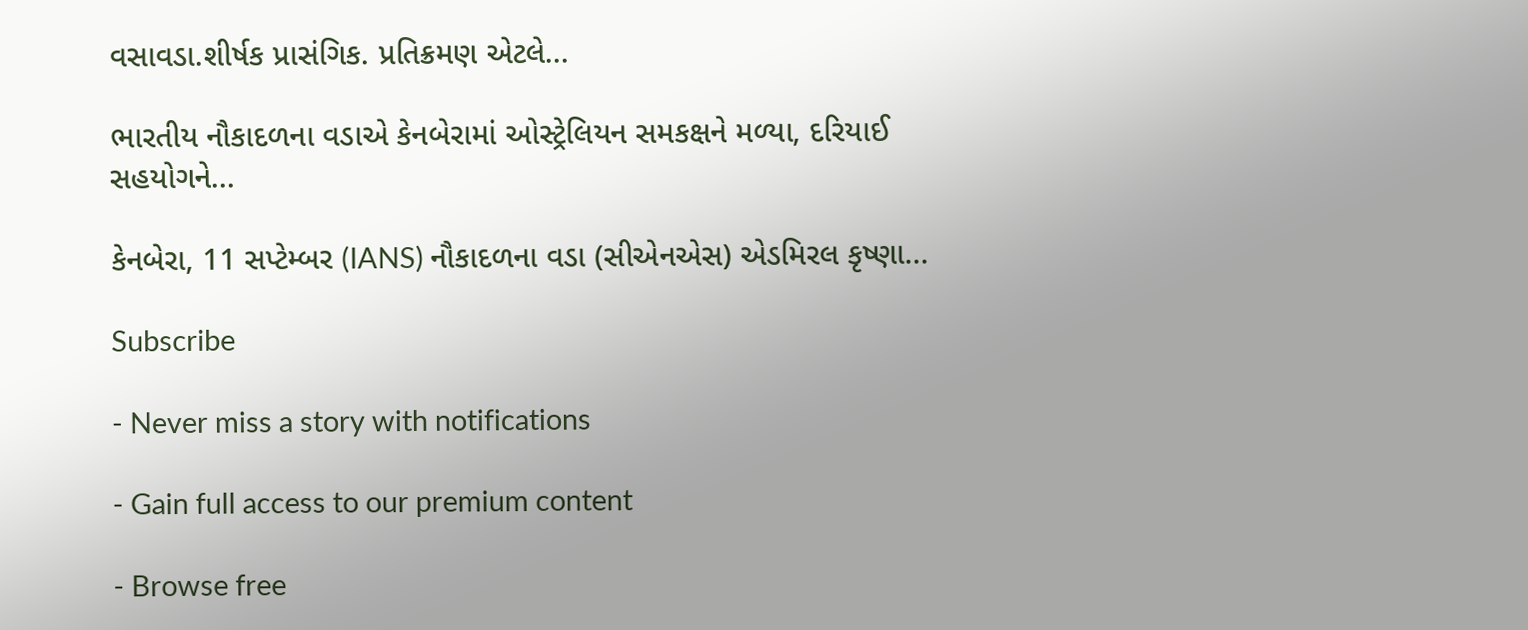વસાવડા.શીર્ષક પ્રાસંગિક. પ્રતિક્રમણ એટલે...

ભારતીય નૌકાદળના વડાએ કેનબેરામાં ઓસ્ટ્રેલિયન સમકક્ષને મળ્યા, દરિયાઈ સહયોગને...

કેનબેરા, 11 સપ્ટેમ્બર (IANS) નૌકાદળના વડા (સીએનએસ) એડમિરલ કૃષ્ણા...

Subscribe

- Never miss a story with notifications

- Gain full access to our premium content

- Browse free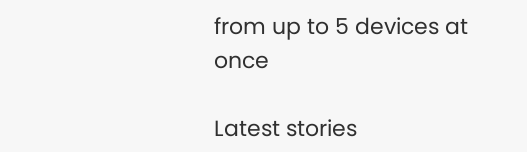from up to 5 devices at once

Latest stories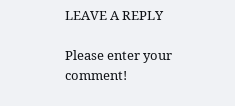LEAVE A REPLY

Please enter your comment!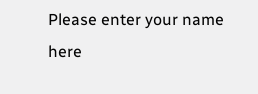Please enter your name here